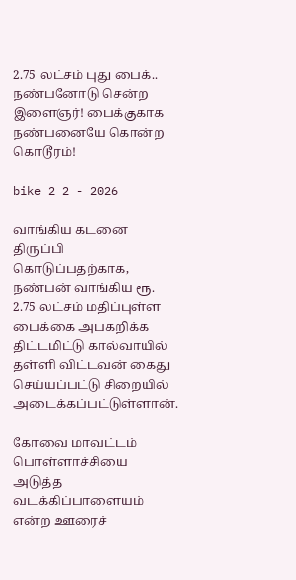2.75 லட்சம் புது பைக்.. நண்பனோடு சென்ற இளைஞர்! பைக்குகாக நண்பனையே கொன்ற கொடூரம்!

bike 2 2 - 2026

வாங்கிய கடனை திருப்பி கொடுப்பதற்காக, நண்பன் வாங்கிய ரூ. 2.75 லட்சம் மதிப்புள்ள பைக்கை அபகறிக்க திட்டமிட்டு கால்வாயில் தள்ளி விட்டவன் கைது செய்யப்பட்டு சிறையில் அடைக்கப்பட்டுள்ளான்.

கோவை மாவட்டம் பொள்ளாச்சியை அடுத்த வடக்கிப்பாளையம் என்ற ஊரைச்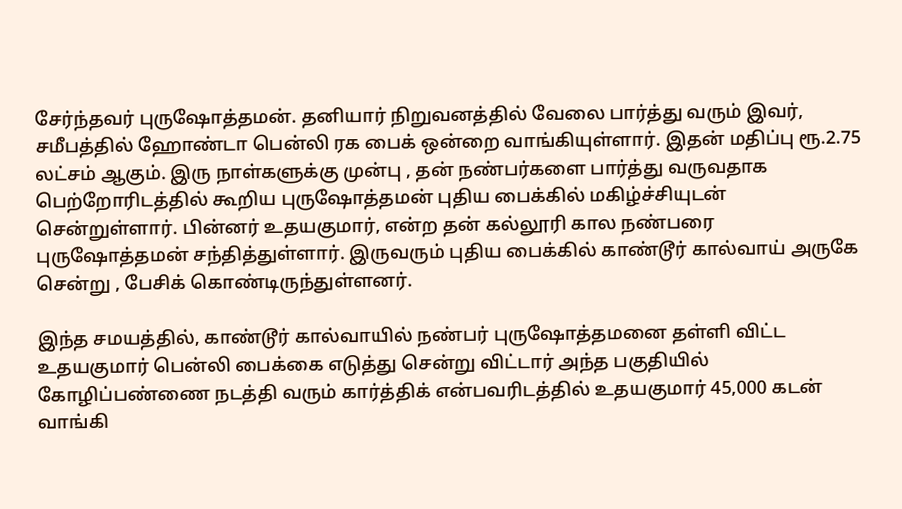சேர்ந்தவர் புருஷோத்தமன். தனியார் நிறுவனத்தில் வேலை பார்த்து வரும் இவர், சமீபத்தில் ஹோண்டா பென்லி ரக பைக் ஒன்றை வாங்கியுள்ளார். இதன் மதிப்பு ரூ.2.75 லட்சம் ஆகும். இரு நாள்களுக்கு முன்பு , தன் நண்பர்களை பார்த்து வருவதாக பெற்றோரிடத்தில் கூறிய புருஷோத்தமன் புதிய பைக்கில் மகிழ்ச்சியுடன் சென்றுள்ளார். பின்னர் உதயகுமார், என்ற தன் கல்லூரி கால நண்பரை புருஷோத்தமன் சந்தித்துள்ளார். இருவரும் புதிய பைக்கில் காண்டூர் கால்வாய் அருகே சென்று , பேசிக் கொண்டிருந்துள்ளனர்.

இந்த சமயத்தில், காண்டூர் கால்வாயில் நண்பர் புருஷோத்தமனை தள்ளி விட்ட உதயகுமார் பென்லி பைக்கை எடுத்து சென்று விட்டார் அந்த பகுதியில் கோழிப்பண்ணை நடத்தி வரும் கார்த்திக் என்பவரிடத்தில் உதயகுமார் 45,000 கடன் வாங்கி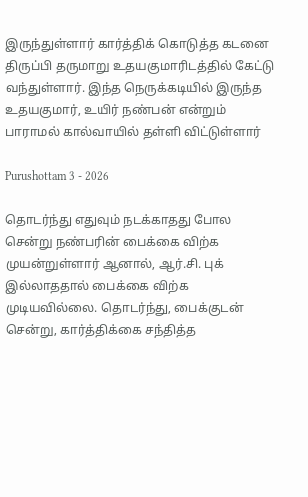இருந்துள்ளார் கார்த்திக் கொடுத்த கடனை திருப்பி தருமாறு உதயகுமாரிடத்தில் கேட்டு வந்துள்ளார். இந்த நெருக்கடியில் இருந்த உதயகுமார், உயிர் நண்பன் என்றும் பாராமல் கால்வாயில் தள்ளி விட்டுள்ளார்

Purushottam 3 - 2026

தொடர்ந்து எதுவும் நடக்காதது போல சென்று நண்பரின் பைக்கை விற்க முயன்றுள்ளார் ஆனால், ஆர்.சி. புக் இல்லாததால் பைக்கை விற்க முடியவில்லை. தொடர்ந்து, பைக்குடன் சென்று, கார்த்திக்கை சந்தித்த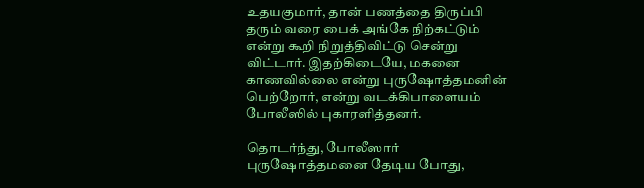உதயகுமார், தான் பணத்தை திருப்பி தரும் வரை பைக் அங்கே நிற்கட்டும் என்று கூறி நிறுத்திவிட்டு சென்று விட்டார். இதற்கிடையே, மகனை காணவில்லை என்று புருஷோத்தமனின் பெற்றோர், என்று வடக்கிபாளையம் போலீஸில் புகாரளித்தனர்.

தொடர்ந்து, போலீஸார் புருஷோத்தமனை தேடிய போது,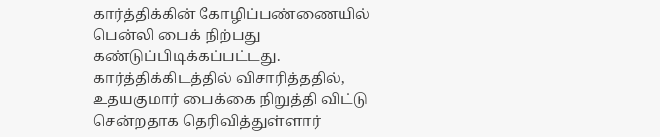கார்த்திக்கின் கோழிப்பண்ணையில் பென்லி பைக் நிற்பது கண்டுப்பிடிக்கப்பட்டது. கார்த்திக்கிடத்தில் விசாரித்ததில், உதயகுமார் பைக்கை நிறுத்தி விட்டு சென்றதாக தெரிவித்துள்ளார்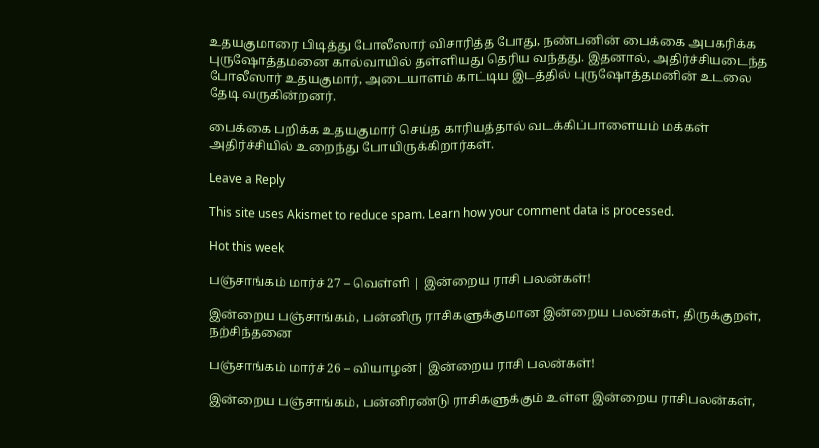உதயகுமாரை பிடித்து போலீஸார் விசாரித்த போது, நண்பனின் பைக்கை அபகரிக்க புருஷோத்தமனை கால்வாயில் தள்ளியது தெரிய வந்தது. இதனால், அதிர்ச்சியடைந்த போலீஸார் உதயகுமார், அடையாளம் காட்டிய இடத்தில் புருஷோத்தமனின் உடலை தேடி வருகின்றனர்.

பைக்கை பறிக்க உதயகுமார் செய்த காரியத்தால் வடக்கிப்பாளையம் மக்கள் அதிர்ச்சியில் உறைந்து போயிருக்கிறார்கள்.

Leave a Reply

This site uses Akismet to reduce spam. Learn how your comment data is processed.

Hot this week

பஞ்சாங்கம் மார்ச் 27 – வெள்ளி | இன்றைய ராசி பலன்கள்!

இன்றைய பஞ்சாங்கம், பன்னிரு ராசிகளுக்குமான இன்றைய பலன்கள், திருக்குறள், நற்சிந்தனை

பஞ்சாங்கம் மார்ச் 26 – வியாழன்| இன்றைய ராசி பலன்கள்!

இன்றைய பஞ்சாங்கம், பன்னிரண்டு ராசிகளுக்கும் உள்ள இன்றைய ராசிபலன்கள்,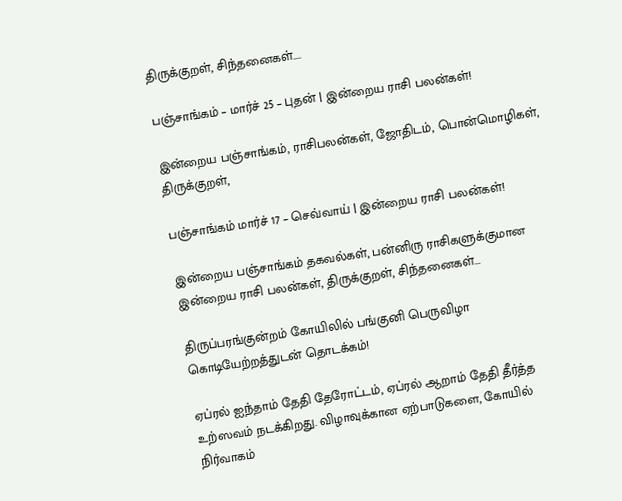திருக்குறள், சிந்தனைகள்....

பஞ்சாங்கம் – மார்ச் 25 – புதன் | இன்றைய ராசி பலன்கள்!

இன்றைய பஞ்சாங்கம், ராசிபலன்கள், ஜோதிடம், பொன்மொழிகள், திருக்குறள்,

பஞ்சாங்கம் மார்ச் 17 – செவ்வாய் | இன்றைய ராசி பலன்கள்!

இன்றைய பஞ்சாங்கம் தகவல்கள், பன்னிரு ராசிகளுக்குமான இன்றைய ராசி பலன்கள், திருக்குறள், சிந்தனைகள்...

திருப்பரங்குன்றம் கோயிலில் பங்குனி பெருவிழா கொடியேற்றத்துடன் தொடக்கம்!

ஏப்ரல் ஐந்தாம் தேதி தேரோட்டம், ஏப்ரல் ஆறாம் தேதி தீர்த்த உற்ஸவம் நடக்கிறது. விழாவுக்கான ஏற்பாடுகளை, கோயில் நிர்வாகம்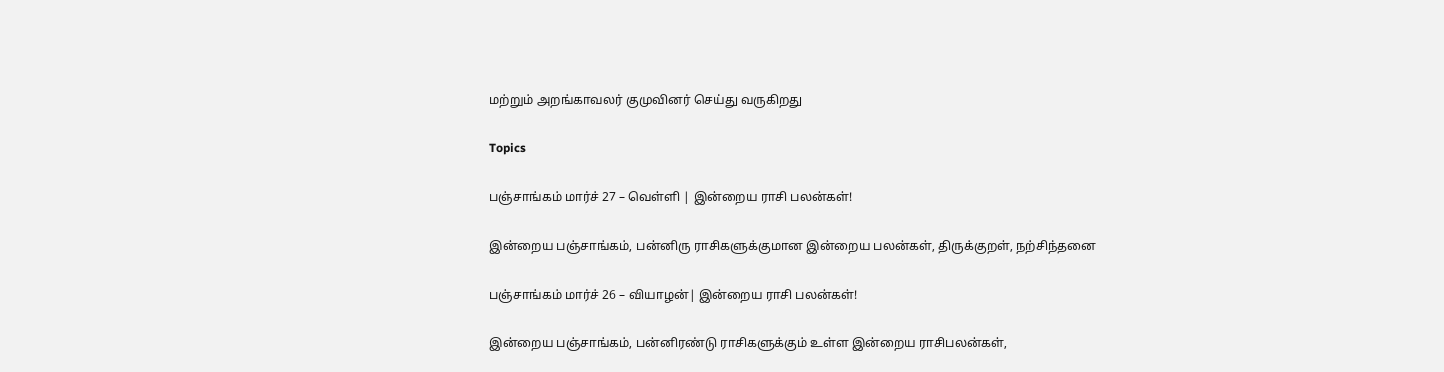மற்றும் அறங்காவலர் குமுவினர் செய்து வருகிறது

Topics

பஞ்சாங்கம் மார்ச் 27 – வெள்ளி | இன்றைய ராசி பலன்கள்!

இன்றைய பஞ்சாங்கம், பன்னிரு ராசிகளுக்குமான இன்றைய பலன்கள், திருக்குறள், நற்சிந்தனை

பஞ்சாங்கம் மார்ச் 26 – வியாழன்| இன்றைய ராசி பலன்கள்!

இன்றைய பஞ்சாங்கம், பன்னிரண்டு ராசிகளுக்கும் உள்ள இன்றைய ராசிபலன்கள்,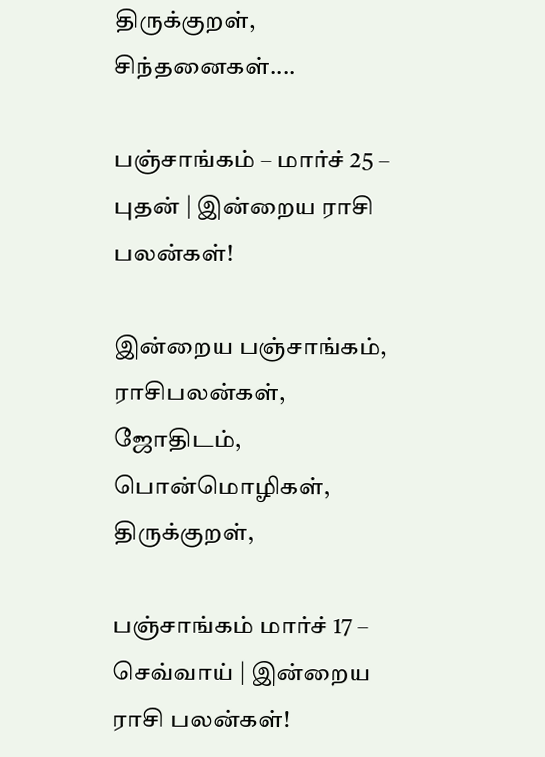திருக்குறள், சிந்தனைகள்....

பஞ்சாங்கம் – மார்ச் 25 – புதன் | இன்றைய ராசி பலன்கள்!

இன்றைய பஞ்சாங்கம், ராசிபலன்கள், ஜோதிடம், பொன்மொழிகள், திருக்குறள்,

பஞ்சாங்கம் மார்ச் 17 – செவ்வாய் | இன்றைய ராசி பலன்கள்!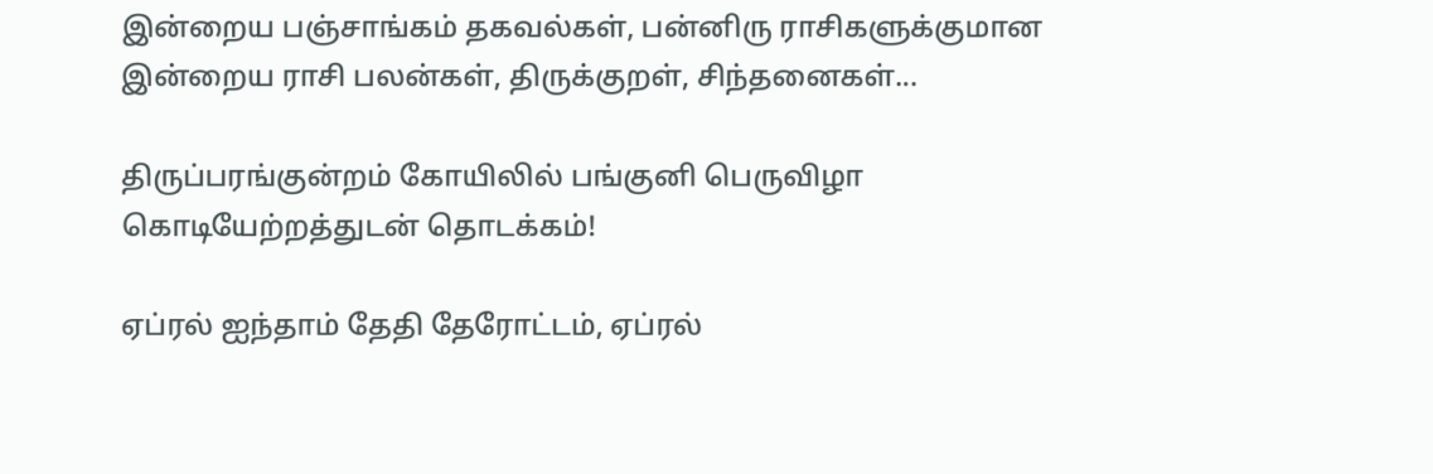இன்றைய பஞ்சாங்கம் தகவல்கள், பன்னிரு ராசிகளுக்குமான இன்றைய ராசி பலன்கள், திருக்குறள், சிந்தனைகள்...

திருப்பரங்குன்றம் கோயிலில் பங்குனி பெருவிழா கொடியேற்றத்துடன் தொடக்கம்!

ஏப்ரல் ஐந்தாம் தேதி தேரோட்டம், ஏப்ரல்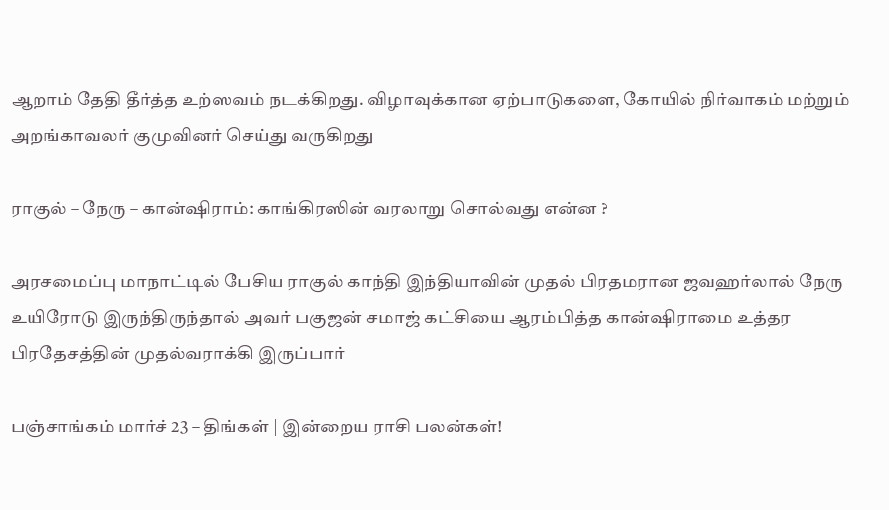ஆறாம் தேதி தீர்த்த உற்ஸவம் நடக்கிறது. விழாவுக்கான ஏற்பாடுகளை, கோயில் நிர்வாகம் மற்றும் அறங்காவலர் குமுவினர் செய்து வருகிறது

ராகுல் – நேரு – கான்ஷிராம்: காங்கிரஸின் வரலாறு சொல்வது என்ன ?

அரசமைப்பு மாநாட்டில் பேசிய ராகுல் காந்தி இந்தியாவின் முதல் பிரதமரான ஜவஹர்லால் நேரு உயிரோடு இருந்திருந்தால் அவர் பகுஜன் சமாஜ் கட்சியை ஆரம்பித்த கான்ஷிராமை உத்தர பிரதேசத்தின் முதல்வராக்கி இருப்பார்

பஞ்சாங்கம் மார்ச் 23 – திங்கள் | இன்றைய ராசி பலன்கள்!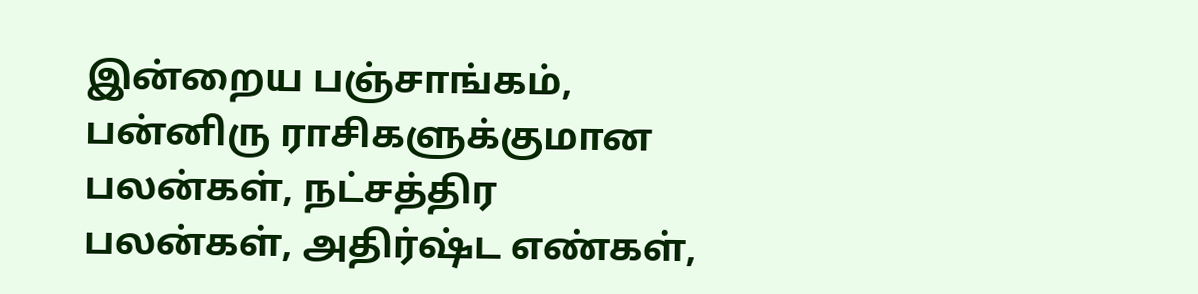இன்றைய பஞ்சாங்கம், பன்னிரு ராசிகளுக்குமான பலன்கள், நட்சத்திர பலன்கள், அதிர்ஷ்ட எண்கள்,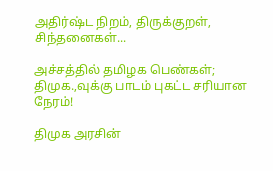அதிர்ஷ்ட நிறம், திருக்குறள், சிந்தனைகள்...

அச்சத்தில் தமிழக பெண்கள்; திமுக.,வுக்கு பாடம் புகட்ட சரியான நேரம்!

திமுக அரசின்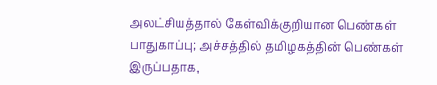அலட்சியத்தால் கேள்விக்குறியான பெண்கள் பாதுகாப்பு; அச்சத்தில் தமிழகத்தின் பெண்கள் இருப்பதாக,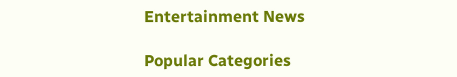Entertainment News

Popular Categories